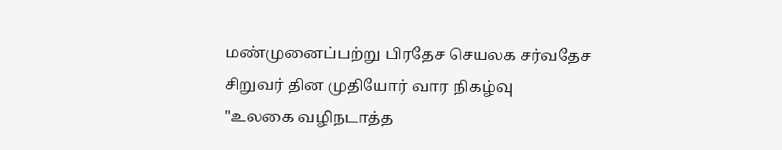மண்முனைப்பற்று பிரதேச செயலக சர்வதேச சிறுவர் தின முதியோர் வார நிகழ்வு
"உலகை வழிநடாத்த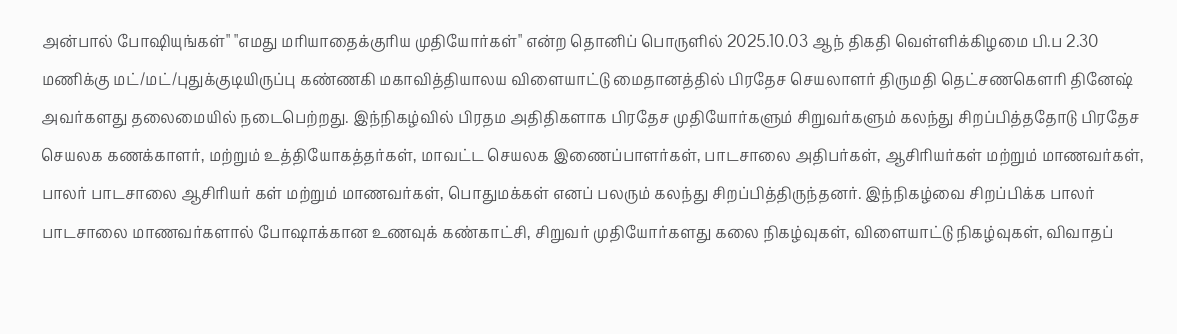அன்பால் போஷியுங்கள்" "எமது மரியாதைக்குரிய முதியோர்கள்" என்ற தொனிப் பொருளில் 2025.10.03 ஆந் திகதி வெள்ளிக்கிழமை பி.ப 2.30 மணிக்கு மட்/மட்/புதுக்குடியிருப்பு கண்ணகி மகாவித்தியாலய விளையாட்டு மைதானத்தில் பிரதேச செயலாளர் திருமதி தெட்சணகௌரி தினேஷ் அவர்களது தலைமையில் நடைபெற்றது. இந்நிகழ்வில் பிரதம அதிதிகளாக பிரதேச முதியோர்களும் சிறுவர்களும் கலந்து சிறப்பித்ததோடு பிரதேச செயலக கணக்காளர், மற்றும் உத்தியோகத்தர்கள், மாவட்ட செயலக இணைப்பாளர்கள், பாடசாலை அதிபர்கள், ஆசிரியர்கள் மற்றும் மாணவர்கள், பாலர் பாடசாலை ஆசிரியர் கள் மற்றும் மாணவர்கள், பொதுமக்கள் எனப் பலரும் கலந்து சிறப்பித்திருந்தனர். இந்நிகழ்வை சிறப்பிக்க பாலர் பாடசாலை மாணவர்களால் போஷாக்கான உணவுக் கண்காட்சி, சிறுவர் முதியோர்களது கலை நிகழ்வுகள், விளையாட்டு நிகழ்வுகள், விவாதப்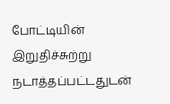போட்டியின் இறுதிச்சுற்று நடாத்தப்பட்டதுடன்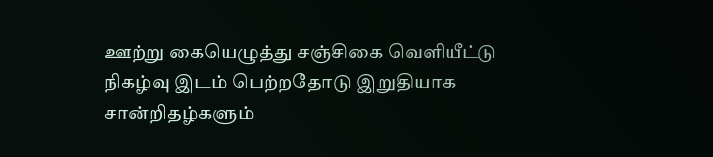ஊற்று கையெழுத்து சஞ்சிகை வெளியீட்டு நிகழ்வு இடம் பெற்றதோடு இறுதியாக சான்றிதழ்களும்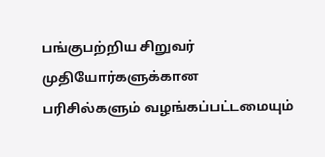பங்குபற்றிய சிறுவர் முதியோர்களுக்கான பரிசில்களும் வழங்கப்பட்டமையும்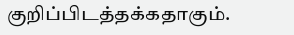குறிப்பிடத்தக்கதாகும்.